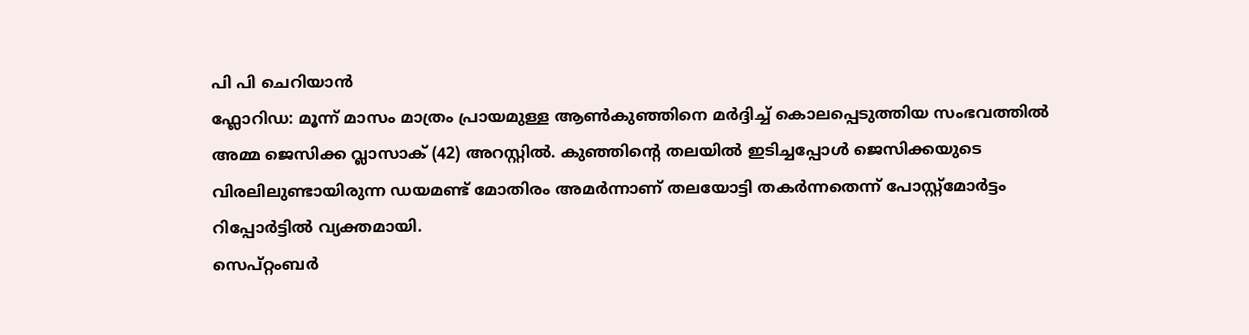പി പി ചെറിയാൻ
ഫ്ലോറിഡ: മൂന്ന് മാസം മാത്രം പ്രായമുള്ള ആൺകുഞ്ഞിനെ മർദ്ദിച്ച് കൊലപ്പെടുത്തിയ സംഭവത്തിൽ അമ്മ ജെസിക്ക വ്ലാസാക് (42) അറസ്റ്റിൽ. കുഞ്ഞിന്റെ തലയിൽ ഇടിച്ചപ്പോൾ ജെസിക്കയുടെ വിരലിലുണ്ടായിരുന്ന ഡയമണ്ട് മോതിരം അമർന്നാണ് തലയോട്ടി തകർന്നതെന്ന് പോസ്റ്റ്മോർട്ടം റിപ്പോർട്ടിൽ വ്യക്തമായി.
സെപ്റ്റംബർ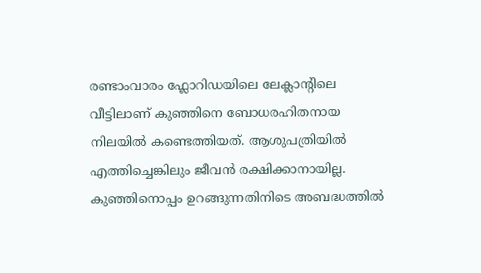രണ്ടാംവാരം ഫ്ലോറിഡയിലെ ലേക്ലാന്റിലെ വീട്ടിലാണ് കുഞ്ഞിനെ ബോധരഹിതനായ നിലയിൽ കണ്ടെത്തിയത്. ആശുപത്രിയിൽ എത്തിച്ചെങ്കിലും ജീവൻ രക്ഷിക്കാനായില്ല. കുഞ്ഞിനൊപ്പം ഉറങ്ങുന്നതിനിടെ അബദ്ധത്തിൽ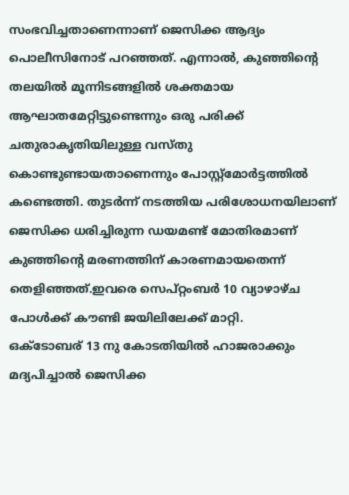സംഭവിച്ചതാണെന്നാണ് ജെസിക്ക ആദ്യം പൊലീസിനോട് പറഞ്ഞത്. എന്നാൽ, കുഞ്ഞിന്റെ തലയിൽ മൂന്നിടങ്ങളിൽ ശക്തമായ ആഘാതമേറ്റിട്ടുണ്ടെന്നും ഒരു പരിക്ക് ചതുരാകൃതിയിലുള്ള വസ്തു കൊണ്ടുണ്ടായതാണെന്നും പോസ്റ്റ്മോർട്ടത്തിൽ കണ്ടെത്തി. തുടർന്ന് നടത്തിയ പരിശോധനയിലാണ് ജെസിക്ക ധരിച്ചിരുന്ന ഡയമണ്ട് മോതിരമാണ് കുഞ്ഞിന്റെ മരണത്തിന് കാരണമായതെന്ന് തെളിഞ്ഞത്.ഇവരെ സെപ്റ്റംബർ 10 വ്യാഴാഴ്ച പോൾക്ക് കൗണ്ടി ജയിലിലേക്ക് മാറ്റി.
ഒക്ടോബര് 13 നു കോടതിയിൽ ഹാജരാക്കും
മദ്യപിച്ചാൽ ജെസിക്ക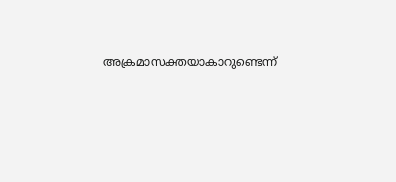അക്രമാസക്തയാകാറുണ്ടെന്ന്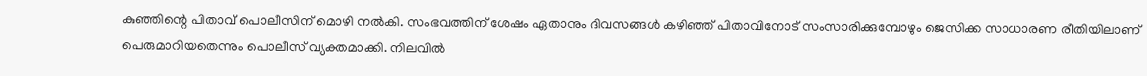കുഞ്ഞിന്റെ പിതാവ് പൊലീസിന് മൊഴി നൽകി. സംഭവത്തിന് ശേഷം ഏതാനും ദിവസങ്ങൾ കഴിഞ്ഞ് പിതാവിനോട് സംസാരിക്കുമ്പോഴും ജെസിക്ക സാധാരണ രീതിയിലാണ് പെരുമാറിയതെന്നും പൊലീസ് വ്യക്തമാക്കി. നിലവിൽ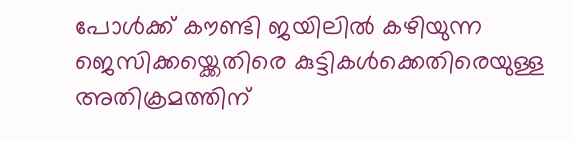പോൾക്ക് കൗണ്ടി ജയിലിൽ കഴിയുന്ന ജെസിക്കയ്ക്കെതിരെ കുട്ടികൾക്കെതിരെയുള്ള അതിക്രമത്തിന്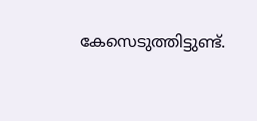കേസെടുത്തിട്ടുണ്ട്.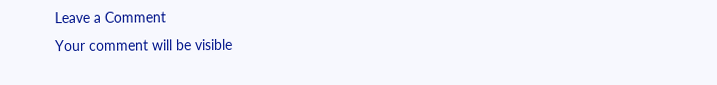Leave a Comment
Your comment will be visible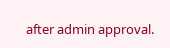after admin approval.